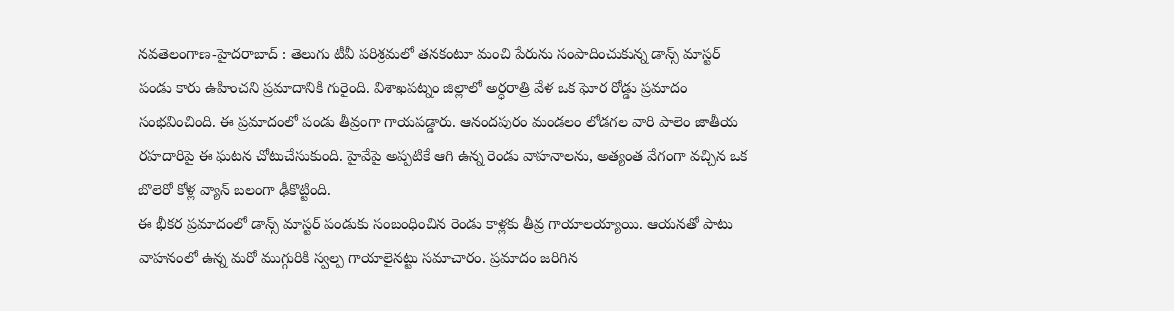నవతెలంగాణ-హైదరాబాద్ : తెలుగు టీవీ పరిశ్రమలో తనకంటూ మంచి పేరును సంపాదించుకున్న డాన్స్ మాస్టర్ పండు కారు ఉహించని ప్రమాదానికి గురైంది. విశాఖపట్నం జిల్లాలో అర్ధరాత్రి వేళ ఒక ఘోర రోడ్డు ప్రమాదం సంభవించింది. ఈ ప్రమాదంలో పండు తీవ్రంగా గాయపడ్డారు. ఆనందపురం మండలం లోడగల వారి పాలెం జాతీయ రహదారిపై ఈ ఘటన చోటుచేసుకుంది. హైవేపై అప్పటికే ఆగి ఉన్న రెండు వాహనాలను, అత్యంత వేగంగా వచ్చిన ఒక బొలెరో కోళ్ల వ్యాన్ బలంగా ఢీకొట్టింది.
ఈ భీకర ప్రమాదంలో డాన్స్ మాస్టర్ పండుకు సంబంధించిన రెండు కాళ్లకు తీవ్ర గాయాలయ్యాయి. ఆయనతో పాటు వాహనంలో ఉన్న మరో ముగ్గురికి స్వల్ప గాయాలైనట్టు సమాచారం. ప్రమాదం జరిగిన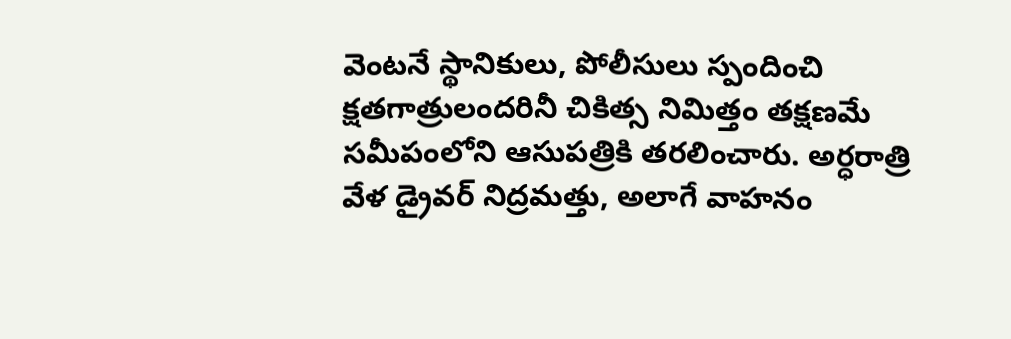వెంటనే స్థానికులు, పోలీసులు స్పందించి క్షతగాత్రులందరినీ చికిత్స నిమిత్తం తక్షణమే సమీపంలోని ఆసుపత్రికి తరలించారు. అర్ధరాత్రి వేళ డ్రైవర్ నిద్రమత్తు, అలాగే వాహనం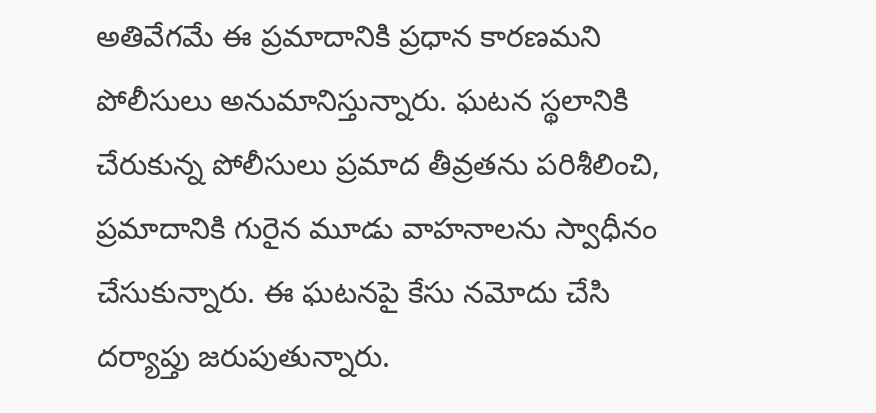అతివేగమే ఈ ప్రమాదానికి ప్రధాన కారణమని పోలీసులు అనుమానిస్తున్నారు. ఘటన స్థలానికి చేరుకున్న పోలీసులు ప్రమాద తీవ్రతను పరిశీలించి, ప్రమాదానికి గురైన మూడు వాహనాలను స్వాధీనం చేసుకున్నారు. ఈ ఘటనపై కేసు నమోదు చేసి దర్యాప్తు జరుపుతున్నారు.